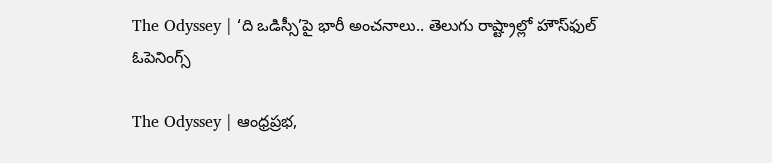The Odyssey | ‘ది ఒడిస్సీ’పై భారీ అంచనాలు.. తెలుగు రాష్ట్రాల్లో హౌస్‌ఫుల్ ఓపెనింగ్స్

The Odyssey | ఆంధ్రప్రభ,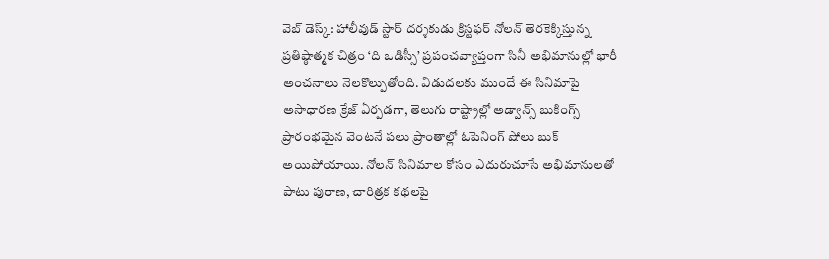వెబ్ డెస్క్: హాలీవుడ్ స్టార్ దర్శకుడు క్రిస్టఫర్ నోలన్ తెరకెక్కిస్తున్న ప్రతిష్ఠాత్మక చిత్రం ‘ది ఒడిస్సీ’ ప్రపంచవ్యాప్తంగా సినీ అభిమానుల్లో భారీ అంచనాలు నెలకొల్పుతోంది. విడుదలకు ముందే ఈ సినిమాపై అసాధారణ క్రేజ్ ఏర్పడగా, తెలుగు రాష్ట్రాల్లో అడ్వాన్స్ బుకింగ్స్ ప్రారంభమైన వెంటనే పలు ప్రాంతాల్లో ఓపెనింగ్ షోలు బుక్ అయిపోయాయి. నోలన్ సినిమాల కోసం ఎదురుచూసే అభిమానులతో పాటు పురాణ, చారిత్రక కథలపై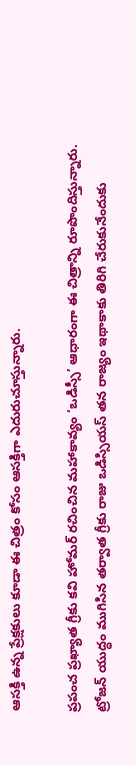ఆసక్తి ఉన్న ప్రేక్షకులు కూడా ఈ చిత్రం కోసం ఆసక్తిగా ఎదురుచూస్తున్నారు.

ప్రపంచ ప్రఖ్యాత గ్రీకు కవి హోమర్ రచించిన మహాకావ్యం ‘ఒడిస్సీ’ ఆధారంగా ఈ చిత్రాన్ని రూపొందిస్తున్నారు. ట్రోజన్ యుద్ధం ముగిసిన తర్వాత గ్రీకు రాజు ఒడిస్సియస్ తన రాజ్యం ఇథాకాకు తిరిగి చేరుకునేందుకు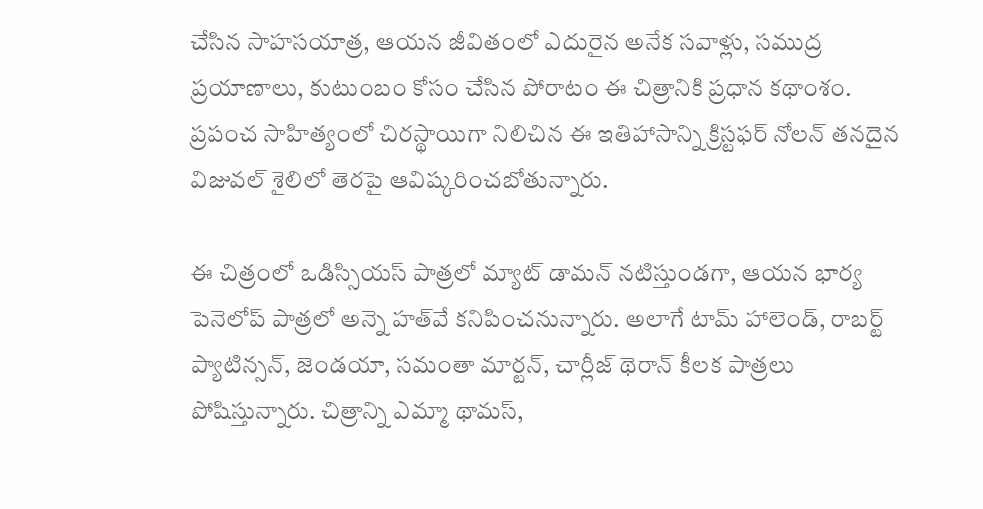చేసిన సాహసయాత్ర, ఆయన జీవితంలో ఎదురైన అనేక సవాళ్లు, సముద్ర ప్రయాణాలు, కుటుంబం కోసం చేసిన పోరాటం ఈ చిత్రానికి ప్రధాన కథాంశం. ప్రపంచ సాహిత్యంలో చిరస్థాయిగా నిలిచిన ఈ ఇతిహాసాన్ని క్రిస్టఫర్ నోలన్ తనదైన విజువల్ శైలిలో తెరపై ఆవిష్కరించబోతున్నారు.

ఈ చిత్రంలో ఒడిస్సియస్ పాత్రలో మ్యాట్ డామన్ నటిస్తుండగా, ఆయన భార్య పెనెలోప్ పాత్రలో అన్నె హత్‌వే కనిపించనున్నారు. అలాగే టామ్ హాలెండ్, రాబర్ట్ ప్యాటిన్సన్, జెండయా, సమంతా మార్టన్, చార్లీజ్ థెరాన్ కీలక పాత్రలు పోషిస్తున్నారు. చిత్రాన్ని ఎమ్మా థామస్,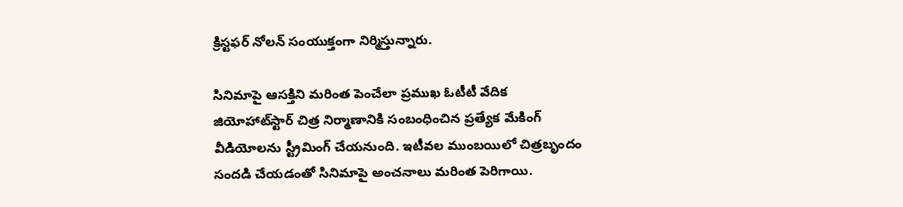క్రిస్టఫర్ నోలన్ సంయుక్తంగా నిర్మిస్తున్నారు.

సినిమాపై ఆసక్తిని మరింత పెంచేలా ప్రముఖ ఓటీటీ వేదిక జియోహాట్‌స్టార్ చిత్ర నిర్మాణానికి సంబంధించిన ప్రత్యేక మేకింగ్ వీడియోలను స్ట్రీమింగ్ చేయనుంది. ఇటీవల ముంబయిలో చిత్రబృందం సందడి చేయడంతో సినిమాపై అంచనాలు మరింత పెరిగాయి.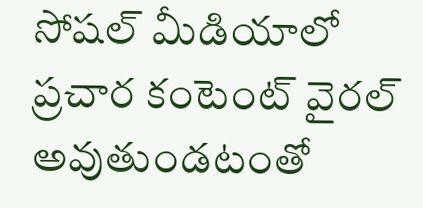సోషల్ మీడియాలో ప్రచార కంటెంట్ వైరల్ అవుతుండటంతో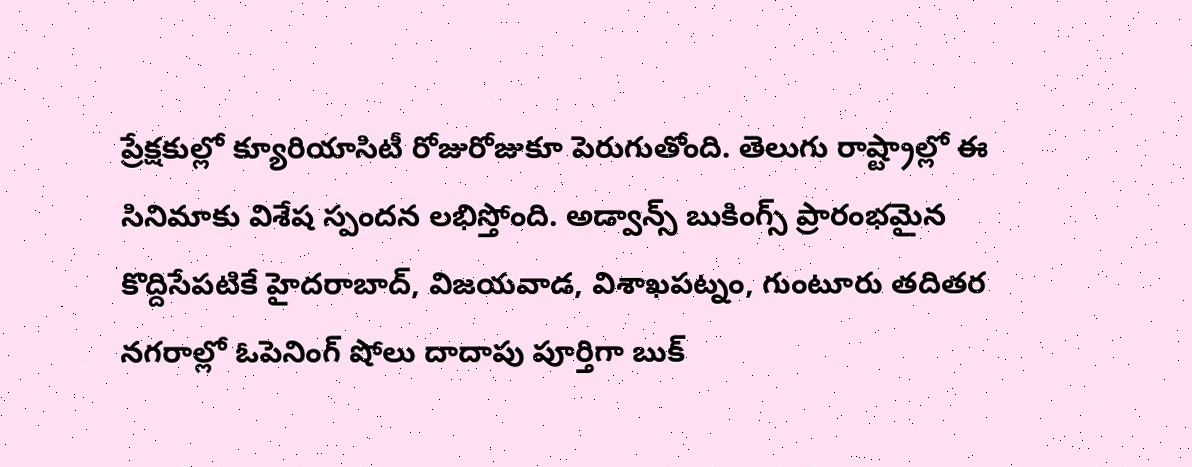ప్రేక్షకుల్లో క్యూరియాసిటీ రోజురోజుకూ పెరుగుతోంది. తెలుగు రాష్ట్రాల్లో ఈ సినిమాకు విశేష స్పందన లభిస్తోంది. అడ్వాన్స్ బుకింగ్స్ ప్రారంభమైన కొద్దిసేపటికే హైదరాబాద్, విజయవాడ, విశాఖపట్నం, గుంటూరు తదితర నగరాల్లో ఓపెనింగ్ షోలు దాదాపు పూర్తిగా బుక్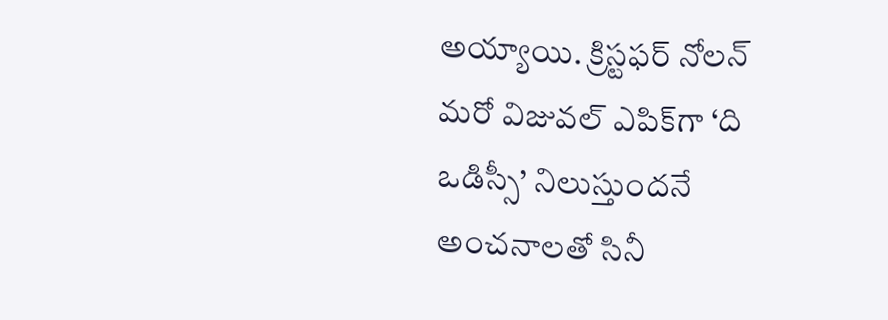అయ్యాయి. క్రిస్టఫర్ నోలన్ మరో విజువల్ ఎపిక్‌గా ‘ది ఒడిస్సీ’ నిలుస్తుందనే అంచనాలతో సినీ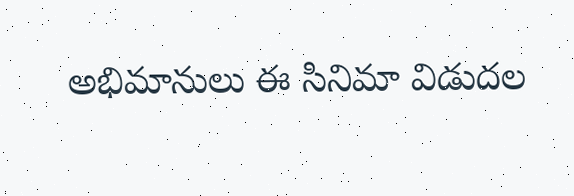అభిమానులు ఈ సినిమా విడుదల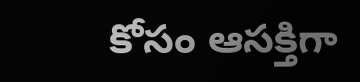కోసం ఆసక్తిగా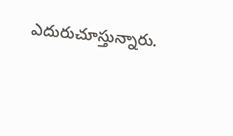ఎదురుచూస్తున్నారు.